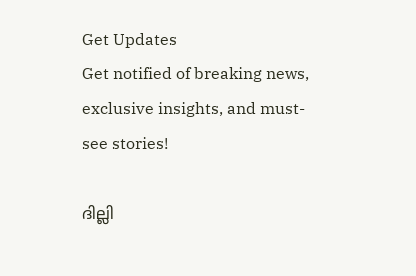Get Updates
Get notified of breaking news, exclusive insights, and must-see stories!

ദില്ലി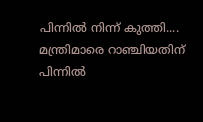പിന്നില്‍ നിന്ന് കുത്തി.... മന്ത്രിമാരെ റാഞ്ചിയതിന് പിന്നില്‍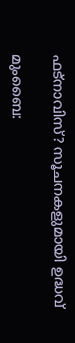ഫട്‌നാവിസ്? സൂചനകളുമായി ഉദ്ധവ്

മുംബൈ: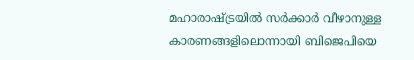മഹാരാഷ്ട്രയില്‍ സര്‍ക്കാര്‍ വീഴാനുള്ള കാരണങ്ങളിലൊന്നായി ബിജെപിയെ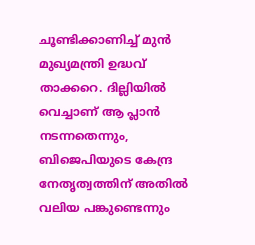ചൂണ്ടിക്കാണിച്ച് മുന്‍ മുഖ്യമന്ത്രി ഉദ്ധവ് താക്കറെ. ദില്ലിയില്‍ വെച്ചാണ് ആ പ്ലാന്‍ നടന്നതെന്നും, ബിജെപിയുടെ കേന്ദ്ര നേതൃത്വത്തിന് അതില്‍ വലിയ പങ്കുണ്ടെന്നും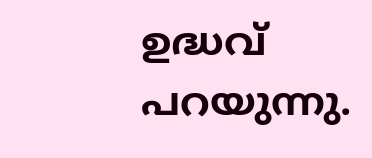ഉദ്ധവ് പറയുന്നു.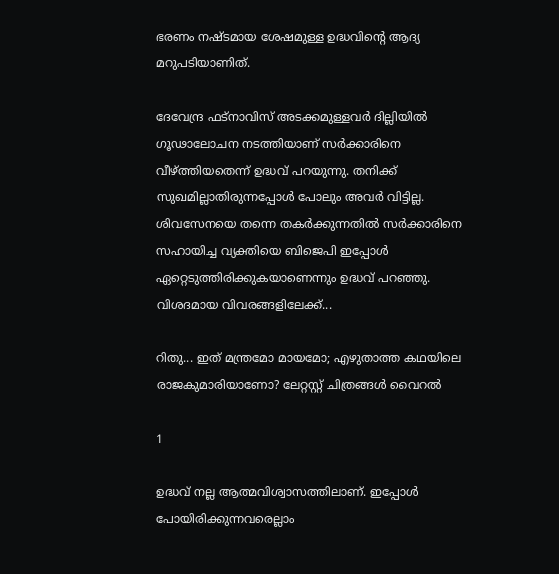ഭരണം നഷ്ടമായ ശേഷമുള്ള ഉദ്ധവിന്റെ ആദ്യ മറുപടിയാണിത്.

ദേവേന്ദ്ര ഫട്‌നാവിസ് അടക്കമുള്ളവര്‍ ദില്ലിയില്‍ ഗൂഢാലോചന നടത്തിയാണ് സര്‍ക്കാരിനെ വീഴ്ത്തിയതെന്ന് ഉദ്ധവ് പറയുന്നു. തനിക്ക് സുഖമില്ലാതിരുന്നപ്പോള്‍ പോലും അവര്‍ വിട്ടില്ല. ശിവസേനയെ തന്നെ തകര്‍ക്കുന്നതില്‍ സര്‍ക്കാരിനെ സഹായിച്ച വ്യക്തിയെ ബിജെപി ഇപ്പോള്‍ ഏറ്റെടുത്തിരിക്കുകയാണെന്നും ഉദ്ധവ് പറഞ്ഞു. വിശദമായ വിവരങ്ങളിലേക്ക്...

റിതു... ഇത് മന്ത്രമോ മായമോ; എഴുതാത്ത കഥയിലെ രാജകുമാരിയാണോ? ലേറ്റസ്റ്റ് ചിത്രങ്ങള്‍ വൈറല്‍

1

ഉദ്ധവ് നല്ല ആത്മവിശ്വാസത്തിലാണ്. ഇപ്പോള്‍ പോയിരിക്കുന്നവരെല്ലാം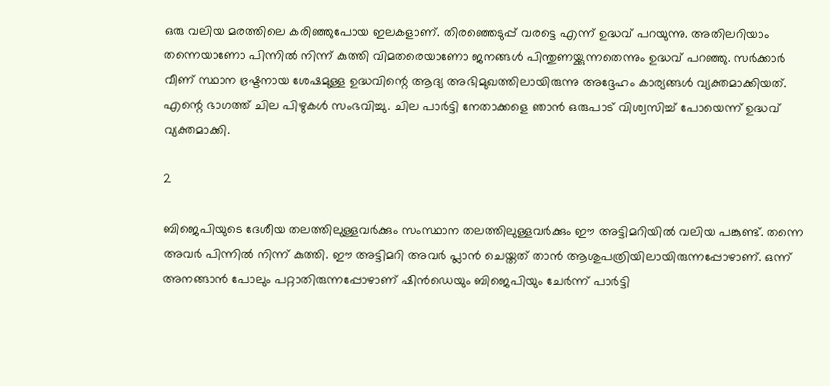ഒരു വലിയ മരത്തിലെ കരിഞ്ഞുപോയ ഇലകളാണ്. തിരഞ്ഞെടുപ്പ് വരട്ടെ എന്ന് ഉദ്ധവ് പറയുന്നു. അതിലറിയാം തന്നെയാണോ പിന്നില്‍ നിന്ന് കുത്തി വിമതരെയാണോ ജനങ്ങള്‍ പിന്തുണയ്ക്കുന്നതെന്നും ഉദ്ധവ് പറഞ്ഞു. സര്‍ക്കാര്‍ വീണ് സ്ഥാന ഭ്രഷ്ടനായ ശേഷമുള്ള ഉദ്ധവിന്റെ ആദ്യ അഭിമുഖത്തിലായിരുന്നു അദ്ദേഹം കാര്യങ്ങള്‍ വ്യക്തമാക്കിയത്. എന്റെ ഭാഗത്ത് ചില പിഴുകള്‍ സംഭവിച്ചു. ചില പാര്‍ട്ടി നേതാക്കളെ ഞാന്‍ ഒരുപാട് വിശ്വസിച്ച് പോയെന്ന് ഉദ്ധവ് വ്യക്തമാക്കി.

2

ബിജെപിയുടെ ദേശീയ തലത്തിലുള്ളവര്‍ക്കും സംസ്ഥാന തലത്തിലുള്ളവര്‍ക്കും ഈ അട്ടിമറിയില്‍ വലിയ പങ്കുണ്ട്. തന്നെ അവര്‍ പിന്നില്‍ നിന്ന് കുത്തി. ഈ അട്ടിമറി അവര്‍ പ്ലാന്‍ ചെയ്തത് താന്‍ ആശുപത്രിയിലായിരുന്നപ്പോഴാണ്. ഒന്ന് അനങ്ങാന്‍ പോലും പറ്റാതിരുന്നപ്പോഴാണ് ഷിന്‍ഡെയും ബിജെപിയും ചേര്‍ന്ന് പാര്‍ട്ടി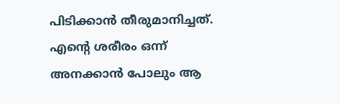പിടിക്കാന്‍ തീരുമാനിച്ചത്. എന്റെ ശരീരം ഒന്ന് അനക്കാന്‍ പോലും ആ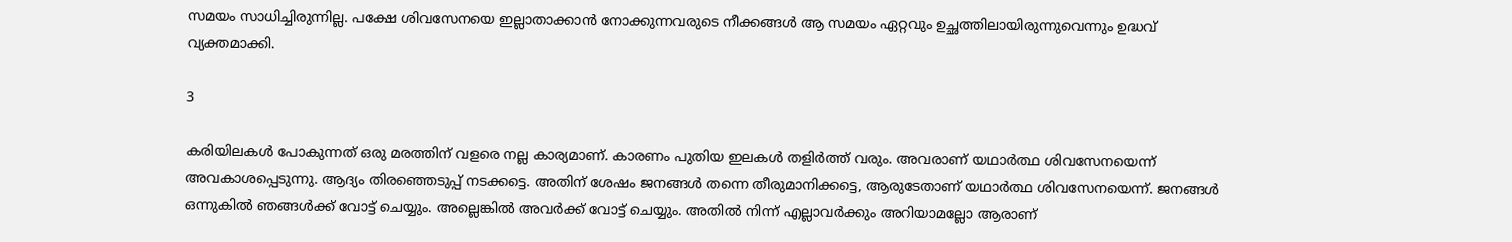സമയം സാധിച്ചിരുന്നില്ല. പക്ഷേ ശിവസേനയെ ഇല്ലാതാക്കാന്‍ നോക്കുന്നവരുടെ നീക്കങ്ങള്‍ ആ സമയം ഏറ്റവും ഉച്ഛത്തിലായിരുന്നുവെന്നും ഉദ്ധവ് വ്യക്തമാക്കി.

3

കരിയിലകള്‍ പോകുന്നത് ഒരു മരത്തിന് വളരെ നല്ല കാര്യമാണ്. കാരണം പുതിയ ഇലകള്‍ തളിര്‍ത്ത് വരും. അവരാണ് യഥാര്‍ത്ഥ ശിവസേനയെന്ന് അവകാശപ്പെടുന്നു. ആദ്യം തിരഞ്ഞെടുപ്പ് നടക്കട്ടെ. അതിന് ശേഷം ജനങ്ങള്‍ തന്നെ തീരുമാനിക്കട്ടെ, ആരുടേതാണ് യഥാര്‍ത്ഥ ശിവസേനയെന്ന്. ജനങ്ങള്‍ ഒന്നുകില്‍ ഞങ്ങള്‍ക്ക് വോട്ട് ചെയ്യും. അല്ലെങ്കില്‍ അവര്‍ക്ക് വോട്ട് ചെയ്യും. അതില്‍ നിന്ന് എല്ലാവര്‍ക്കും അറിയാമല്ലോ ആരാണ്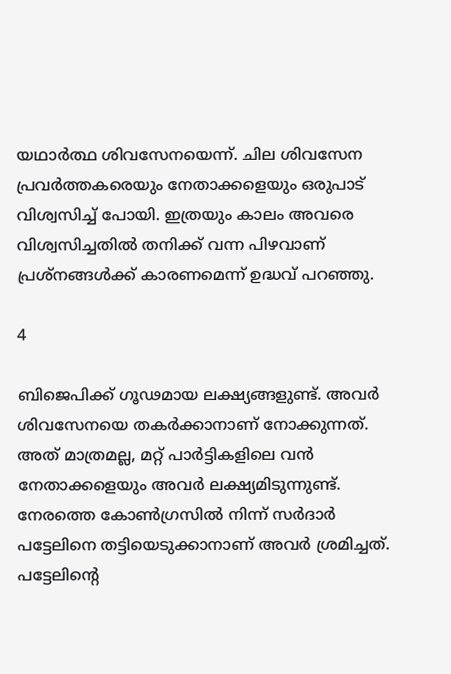യഥാര്‍ത്ഥ ശിവസേനയെന്ന്. ചില ശിവസേന പ്രവര്‍ത്തകരെയും നേതാക്കളെയും ഒരുപാട് വിശ്വസിച്ച് പോയി. ഇത്രയും കാലം അവരെ വിശ്വസിച്ചതില്‍ തനിക്ക് വന്ന പിഴവാണ് പ്രശ്‌നങ്ങള്‍ക്ക് കാരണമെന്ന് ഉദ്ധവ് പറഞ്ഞു.

4

ബിജെപിക്ക് ഗൂഢമായ ലക്ഷ്യങ്ങളുണ്ട്. അവര്‍ ശിവസേനയെ തകര്‍ക്കാനാണ് നോക്കുന്നത്. അത് മാത്രമല്ല, മറ്റ് പാര്‍ട്ടികളിലെ വന്‍ നേതാക്കളെയും അവര്‍ ലക്ഷ്യമിടുന്നുണ്ട്. നേരത്തെ കോണ്‍ഗ്രസില്‍ നിന്ന് സര്‍ദാര്‍ പട്ടേലിനെ തട്ടിയെടുക്കാനാണ് അവര്‍ ശ്രമിച്ചത്. പട്ടേലിന്റെ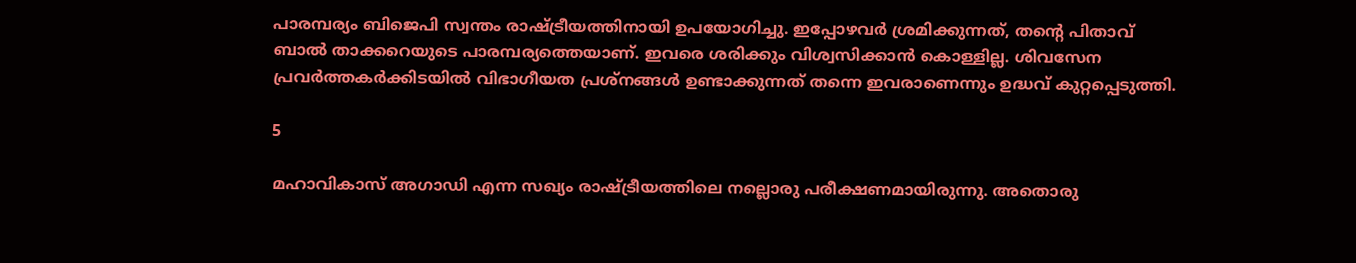പാരമ്പര്യം ബിജെപി സ്വന്തം രാഷ്ട്രീയത്തിനായി ഉപയോഗിച്ചു. ഇപ്പോഴവര്‍ ശ്രമിക്കുന്നത്, തന്റെ പിതാവ് ബാല്‍ താക്കറെയുടെ പാരമ്പര്യത്തെയാണ്. ഇവരെ ശരിക്കും വിശ്വസിക്കാന്‍ കൊള്ളില്ല. ശിവസേന പ്രവര്‍ത്തകര്‍ക്കിടയില്‍ വിഭാഗീയത പ്രശ്‌നങ്ങള്‍ ഉണ്ടാക്കുന്നത് തന്നെ ഇവരാണെന്നും ഉദ്ധവ് കുറ്റപ്പെടുത്തി.

5

മഹാവികാസ് അഗാഡി എന്ന സഖ്യം രാഷ്ട്രീയത്തിലെ നല്ലൊരു പരീക്ഷണമായിരുന്നു. അതൊരു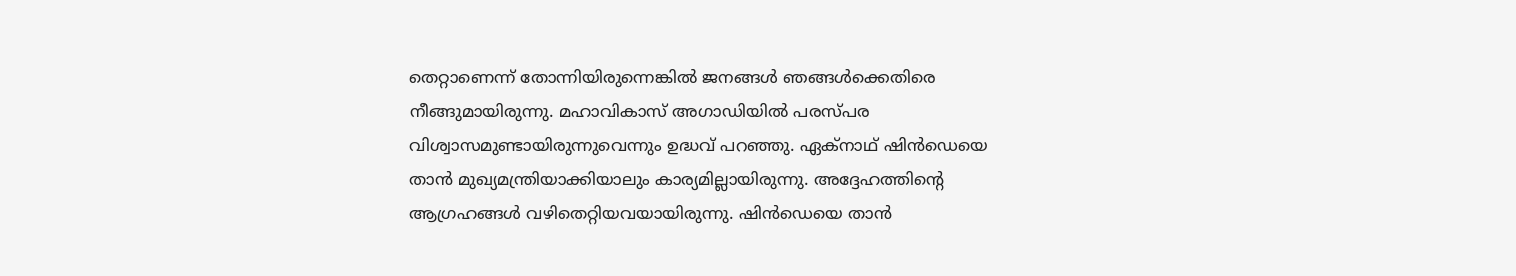തെറ്റാണെന്ന് തോന്നിയിരുന്നെങ്കില്‍ ജനങ്ങള്‍ ഞങ്ങള്‍ക്കെതിരെ നീങ്ങുമായിരുന്നു. മഹാവികാസ് അഗാഡിയില്‍ പരസ്പര വിശ്വാസമുണ്ടായിരുന്നുവെന്നും ഉദ്ധവ് പറഞ്ഞു. ഏക്‌നാഥ് ഷിന്‍ഡെയെ താന്‍ മുഖ്യമന്ത്രിയാക്കിയാലും കാര്യമില്ലായിരുന്നു. അദ്ദേഹത്തിന്റെ ആഗ്രഹങ്ങള്‍ വഴിതെറ്റിയവയായിരുന്നു. ഷിന്‍ഡെയെ താന്‍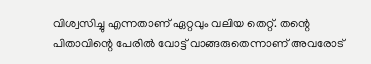വിശ്വസിച്ചു എന്നതാണ് ഏറ്റവും വലിയ തെറ്റ്. തന്റെ പിതാവിന്റെ പേരില്‍ വോട്ട് വാങ്ങരുതെന്നാണ് അവരോട്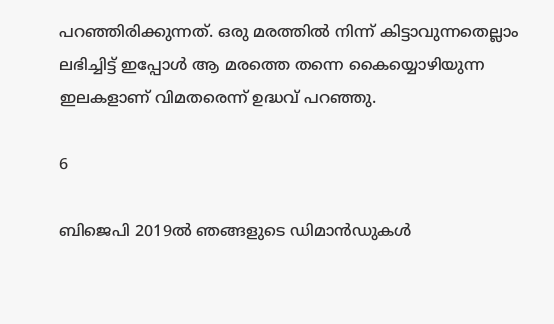പറഞ്ഞിരിക്കുന്നത്. ഒരു മരത്തില്‍ നിന്ന് കിട്ടാവുന്നതെല്ലാം ലഭിച്ചിട്ട് ഇപ്പോള്‍ ആ മരത്തെ തന്നെ കൈയ്യൊഴിയുന്ന ഇലകളാണ് വിമതരെന്ന് ഉദ്ധവ് പറഞ്ഞു.

6

ബിജെപി 2019ല്‍ ഞങ്ങളുടെ ഡിമാന്‍ഡുകള്‍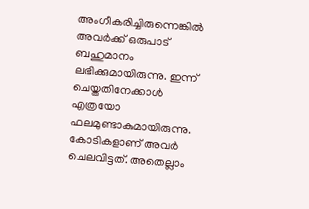അംഗീകരിച്ചിരുന്നെങ്കില്‍ അവര്‍ക്ക് ഒരുപാട് ബഹുമാനം ലഭിക്കുമായിരുന്നു. ഇന്ന് ചെയ്തതിനേക്കാള്‍ എത്രയോ ഫലമുണ്ടാകുമായിരുന്നു. കോടികളാണ് അവര്‍ ചെലവിട്ടത്. അതെല്ലാം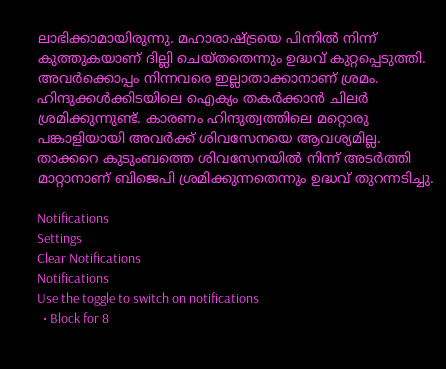ലാഭിക്കാമായിരുന്നു. മഹാരാഷ്ട്രയെ പിന്നില്‍ നിന്ന് കുത്തുകയാണ് ദില്ലി ചെയ്തതെന്നും ഉദ്ധവ് കുറ്റപ്പെടുത്തി. അവര്‍ക്കൊപ്പം നിന്നവരെ ഇല്ലാതാക്കാനാണ് ശ്രമം. ഹിന്ദുക്കള്‍ക്കിടയിലെ ഐക്യം തകര്‍ക്കാന്‍ ചിലര്‍ ശ്രമിക്കുന്നുണ്ട്. കാരണം ഹിന്ദുത്വത്തിലെ മറ്റൊരു പങ്കാളിയായി അവര്‍ക്ക് ശിവസേനയെ ആവശ്യമില്ല. താക്കറെ കുടുംബത്തെ ശിവസേനയില്‍ നിന്ന് അടര്‍ത്തി മാറ്റാനാണ് ബിജെപി ശ്രമിക്കുന്നതെന്നും ഉദ്ധവ് തുറന്നടിച്ചു.

Notifications
Settings
Clear Notifications
Notifications
Use the toggle to switch on notifications
  • Block for 8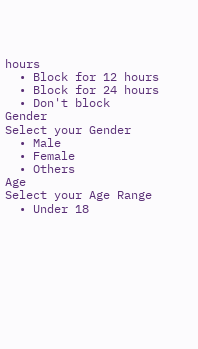hours
  • Block for 12 hours
  • Block for 24 hours
  • Don't block
Gender
Select your Gender
  • Male
  • Female
  • Others
Age
Select your Age Range
  • Under 18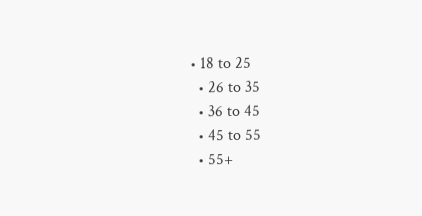• 18 to 25
  • 26 to 35
  • 36 to 45
  • 45 to 55
  • 55+